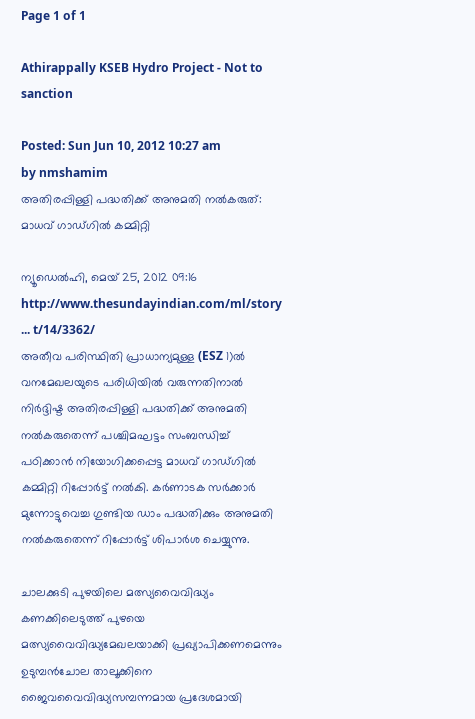Page 1 of 1

Athirappally KSEB Hydro Project - Not to sanction

Posted: Sun Jun 10, 2012 10:27 am
by nmshamim
അതിരപ്പിള്ളി പദ്ധതിക്ക് അനുമതി നല്‍കരുത്: മാധവ് ഗാഡ്ഗില്‍ കമ്മിറ്റി

ന്യൂഡെല്‍ഹി, മെയ് 25, 2012 09:16
http://www.thesundayindian.com/ml/story ... t/14/3362/
അതീവ പരിസ്ഥിതി പ്രാധാന്യമുള്ള (ESZ 1)ല്‍ വനമേഖലയുടെ പരിധിയില്‍ വരുന്നതിനാല്‍ നിര്‍ദ്ദിഷ്ട അതിരപ്പിള്ളി പദ്ധതിക്ക് അനുമതി നല്‍കരുതെന്ന് പശ്ചിമഘട്ടം സംബന്ധിച്ച് പഠിക്കാന്‍ നിയോഗിക്കപ്പെട്ട മാധവ് ഗാഡ്‌ഗില്‍ കമ്മിറ്റി റിപ്പോര്‍ട്ട് നല്‍കി. കര്‍ണാടക സര്‍ക്കാര്‍ മുന്നോട്ടുവെച്ച ഗുണ്ടിയ ഡാം പദ്ധതിക്കും അനുമതി നല്‍കരുതെന്ന് റിപ്പോര്‍ട്ട് ശിപാര്‍ശ ചെയ്യുന്നു.

ചാലക്കുടി പുഴയിലെ മത്സ്യവൈവിദ്ധ്യം കണക്കിലെടുത്ത് പുഴയെ മത്സ്യവൈവിദ്ധ്യമേഖലയാക്കി പ്രഖ്യാപിക്കണമെന്നും ഉടുമ്പന്‍ചോല താലൂക്കിനെ ജൈവവൈവിദ്ധ്യസമ്പന്നമായ പ്രദേശമായി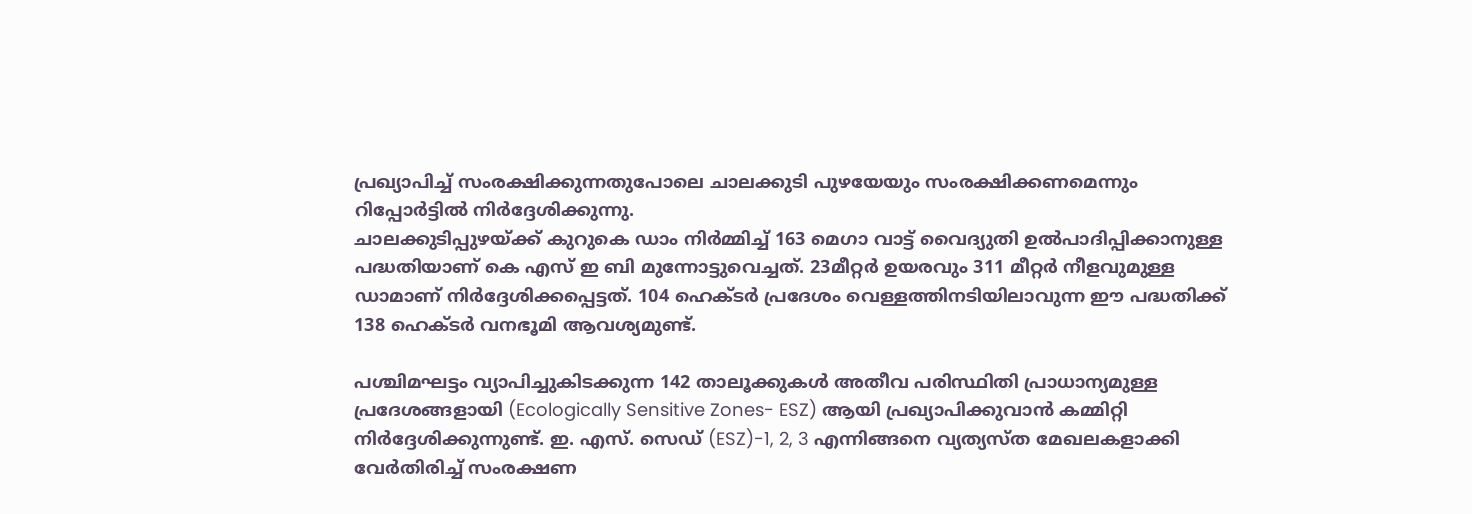പ്രഖ്യാപിച്ച് സംരക്ഷിക്കുന്നതുപോലെ ചാലക്കുടി പുഴയേയും സംരക്ഷിക്കണമെന്നും റിപ്പോര്‍ട്ടില്‍ നിര്‍ദ്ദേശിക്കുന്നു.
ചാലക്കുടിപ്പുഴയ്ക്ക് കുറുകെ ഡാം നിര്‍മ്മിച്ച് 163 മെഗാ വാട്ട് വൈദ്യുതി ഉല്‍പാദിപ്പിക്കാനുള്ള പദ്ധതിയാണ് കെ എസ് ഇ ബി മുന്നോട്ടുവെച്ചത്. 23മീറ്റര്‍ ഉയരവും 311 മീറ്റര്‍ നീളവുമുള്ള ഡാമാണ് നിര്‍ദ്ദേശിക്കപ്പെട്ടത്. 104 ഹെക്ടര്‍ പ്രദേശം വെള്ളത്തിനടിയിലാവുന്ന ഈ പദ്ധതിക്ക് 138 ഹെക്ടര്‍ വനഭൂമി ആവശ്യമുണ്ട്.

പശ്ചിമഘട്ടം വ്യാപിച്ചുകിടക്കുന്ന 142 താലൂക്കുകള്‍ അതീവ പരിസ്ഥിതി പ്രാധാന്യമുള്ള പ്രദേശങ്ങളായി (Ecologically Sensitive Zones- ESZ) ആയി പ്രഖ്യാപിക്കുവാന്‍ കമ്മിറ്റി നിര്‍ദ്ദേശിക്കുന്നുണ്ട്. ഇ. എസ്. സെഡ് (ESZ)-1, 2, 3 എന്നിങ്ങനെ വ്യത്യസ്ത മേഖലകളാക്കി വേര്‍തിരിച്ച് സംരക്ഷണ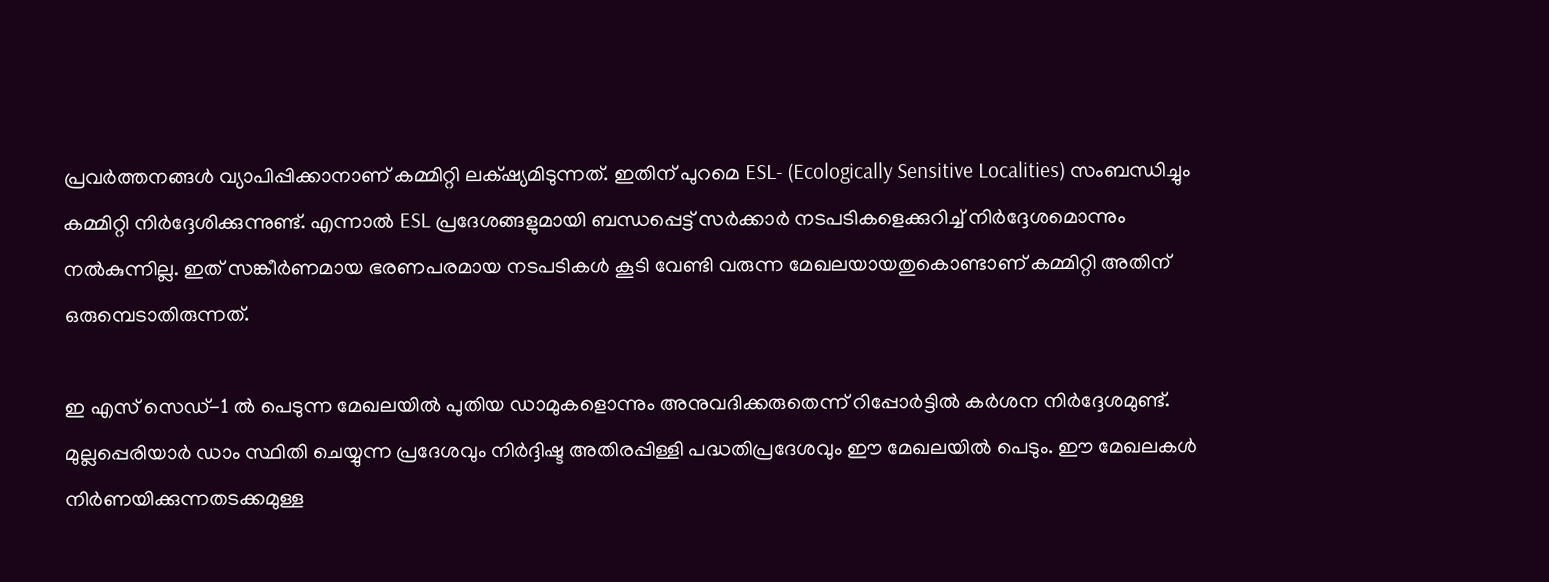പ്രവര്‍ത്തനങ്ങള്‍ വ്യാപിപ്പിക്കാനാണ് കമ്മിറ്റി ലക്‌ഷ്യമിടുന്നത്. ഇതിന് പുറമെ ESL- (Ecologically Sensitive Localities) സംബന്ധിച്ചും കമ്മിറ്റി നിര്‍ദ്ദേശിക്കുന്നുണ്ട്. എന്നാല്‍ ESL പ്രദേശങ്ങളുമായി ബന്ധപ്പെട്ട് സര്‍ക്കാര്‍ നടപടികളെക്കുറിച്ച് നിര്‍ദ്ദേശമൊന്നും നല്‍കുന്നില്ല. ഇത് സങ്കീര്‍ണമായ ഭരണപരമായ നടപടികള്‍ കൂടി വേണ്ടി വരുന്ന മേഖലയായതുകൊണ്ടാണ് കമ്മിറ്റി അതിന് ഒരുമ്പെടാതിരുന്നത്.

ഇ എസ് സെഡ്-1 ല്‍ പെടുന്ന മേഖലയില്‍ പുതിയ ഡാമുകളൊന്നും അനുവദിക്കരുതെന്ന് റിപ്പോര്‍ട്ടില്‍ കര്‍ശന നിര്‍ദ്ദേശമുണ്ട്. മുല്ലപ്പെരിയാര്‍ ഡാം സ്ഥിതി ചെയ്യുന്ന പ്രദേശവും നിര്‍ദ്ദിഷ്ട അതിരപ്പിള്ളി പദ്ധതിപ്രദേശവും ഈ മേഖലയില്‍ പെടും. ഈ മേഖലകള്‍ നിര്‍ണയിക്കുന്നതടക്കമുള്ള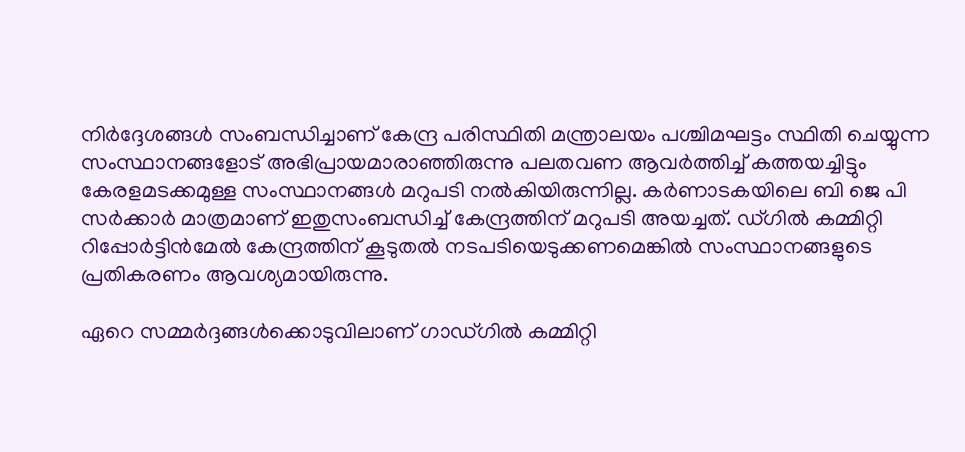നിര്‍ദ്ദേശങ്ങള്‍ സംബന്ധിച്ചാണ് കേന്ദ്ര പരിസ്ഥിതി മന്ത്രാലയം പശ്ചിമഘട്ടം സ്ഥിതി ചെയ്യുന്ന സംസ്ഥാനങ്ങളോട് അഭിപ്രായമാരാഞ്ഞിരുന്നു പലതവണ ആവര്‍ത്തിച്ച് കത്തയച്ചിട്ടും കേരളമടക്കമുള്ള സംസ്ഥാനങ്ങള്‍ മറുപടി നല്‍കിയിരുന്നില്ല. കര്‍ണാടകയിലെ ബി ജെ പി സര്‍ക്കാര്‍ മാത്രമാണ് ഇതുസംബന്ധിച്ച് കേന്ദ്രത്തിന് മറുപടി അയച്ചത്. ഡ്‌ഗില്‍ കമ്മിറ്റി റിപ്പോര്‍ട്ടിന്‍മേല്‍ കേന്ദ്രത്തിന് കൂടുതല്‍ നടപടിയെടുക്കണമെങ്കില്‍ സംസ്ഥാനങ്ങളുടെ പ്രതികരണം ആവശ്യമായിരുന്നു.

ഏറെ സമ്മര്‍ദ്ദങ്ങള്‍ക്കൊടുവിലാണ് ഗാഡ്‌ഗില്‍ കമ്മിറ്റി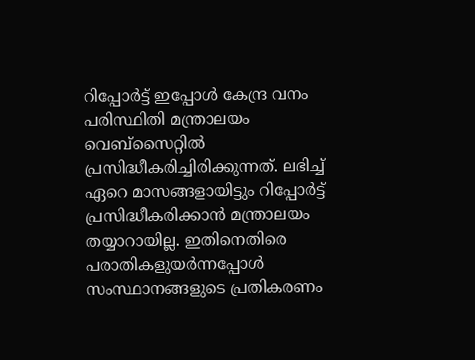റിപ്പോര്‍ട്ട് ഇപ്പോള്‍ കേന്ദ്ര വനം പരിസ്ഥിതി മന്ത്രാലയം വെബ്സൈറ്റില്‍ പ്രസിദ്ധീകരിച്ചിരിക്കുന്നത്. ലഭിച്ച് ഏറെ മാസങ്ങളായിട്ടും റിപ്പോര്‍ട്ട് പ്രസിദ്ധീകരിക്കാന്‍ മന്ത്രാലയം തയ്യാറായില്ല. ഇതിനെതിരെ പരാതികളുയര്‍ന്നപ്പോള്‍ സംസ്ഥാനങ്ങളുടെ പ്രതികരണം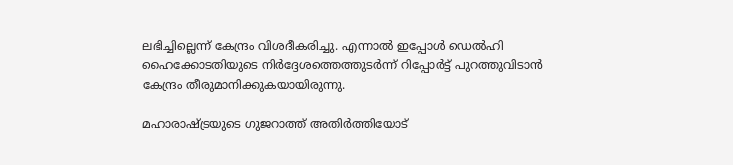ലഭിച്ചില്ലെന്ന് കേന്ദ്രം വിശദീകരിച്ചു. എന്നാല്‍ ഇപ്പോള്‍ ഡെല്‍ഹി ഹൈക്കോടതിയുടെ നിര്‍ദ്ദേശത്തെത്തുടര്‍ന്ന് റിപ്പോര്‍ട്ട് പുറത്തുവിടാന്‍ കേന്ദ്രം തീരുമാനിക്കുകയായിരുന്നു.

മഹാരാഷ്ട്രയുടെ ഗുജറാത്ത് അതിര്‍ത്തിയോട്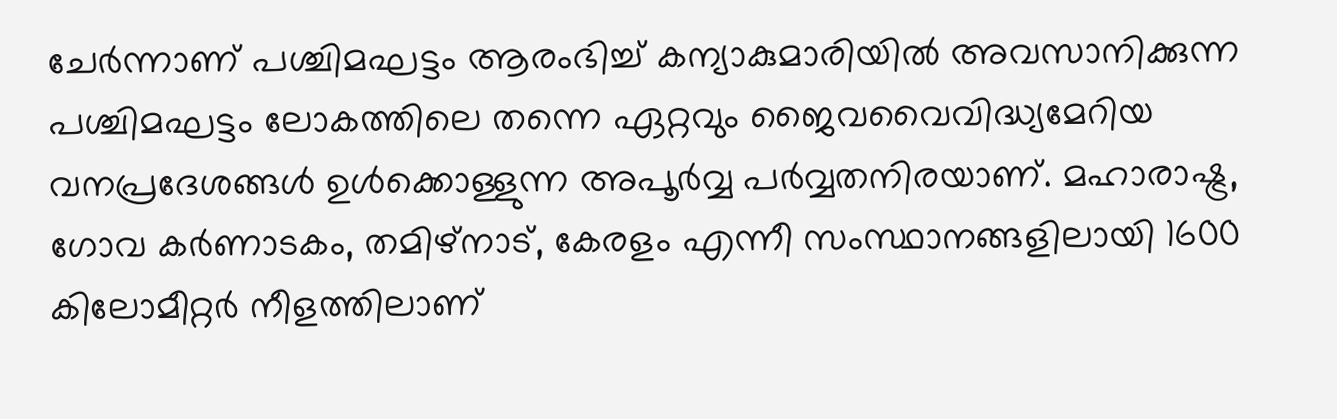ചേര്‍ന്നാണ് പശ്ചിമഘട്ടം ആരംഭിച്ച് കന്യാകുമാരിയില്‍ അവസാനിക്കുന്ന പശ്ചിമഘട്ടം ലോകത്തിലെ തന്നെ ഏറ്റവും ജൈവവൈവിദ്ധ്യമേറിയ വനപ്രദേശങ്ങള്‍ ഉള്‍ക്കൊള്ളുന്ന അപൂര്‍വ്വ പര്‍വ്വതനിരയാണ്. മഹാരാഷ്ട്ര, ഗോവ കര്‍ണാടകം, തമിഴ്നാട്, കേരളം എന്നീ സംസ്ഥാനങ്ങളിലായി 1600 കിലോമീറ്റര്‍ നീളത്തിലാണ്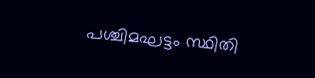പശ്ചിമഘട്ടം സ്ഥിതി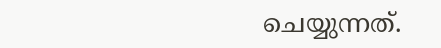ചെയ്യുന്നത്.